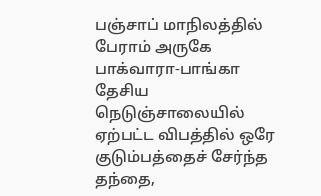பஞ்சாப் மாநிலத்தில் பேராம் அருகே பாக்வாரா-பாங்கா தேசிய நெடுஞ்சாலையில் ஏற்பட்ட விபத்தில் ஒரே குடும்பத்தைச் சேர்ந்த தந்தை,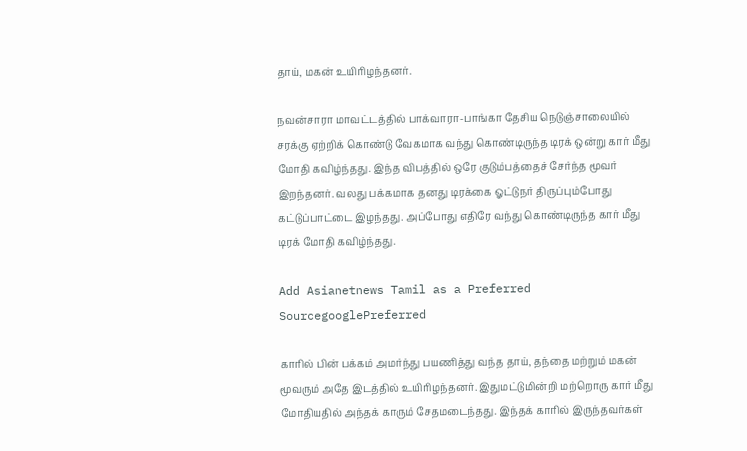தாய், மகன் உயிரிழந்தனர்.

நவன்சாரா மாவட்டத்தில் பாக்வாரா-பாங்கா தேசிய நெடுஞ்சாலையில் சரக்கு ஏற்றிக் கொண்டு வேகமாக வந்து கொண்டிருந்த டிரக் ஒன்று கார் மீது மோதி கவிழ்ந்தது. இந்த விபத்தில் ஒரே குடும்பத்தைச் சேர்ந்த மூவர் இறந்தனர். வலது பக்கமாக தனது டிரக்கை ஓட்டுநர் திருப்பும்போது கட்டுப்பாட்டை இழந்தது. அப்போது எதிரே வந்து கொண்டிருந்த கார் மீது டிரக் மோதி கவிழ்ந்தது.

Add Asianetnews Tamil as a Preferred SourcegooglePreferred

காரில் பின் பக்கம் அமர்ந்து பயணித்து வந்த தாய், தந்தை மற்றும் மகன் மூவரும் அதே இடத்தில் உயிரிழந்தனர். இதுமட்டுமின்றி மற்றொரு கார் மீது மோதியதில் அந்தக் காரும் சேதமடைந்தது. இந்தக் காரில் இருந்தவர்கள்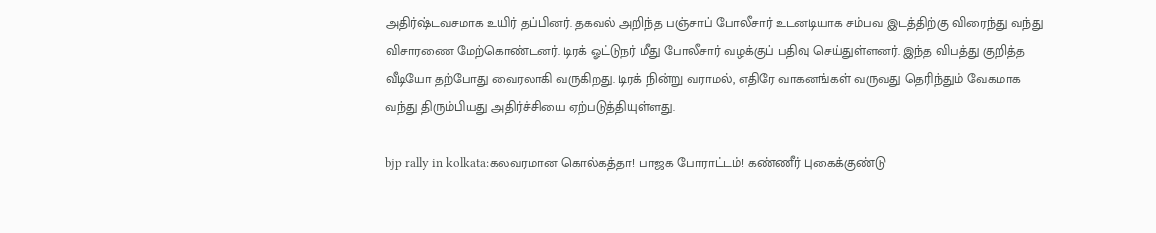அதிர்ஷ்டவசமாக உயிர் தப்பினர். தகவல் அறிந்த பஞ்சாப் போலீசார் உடனடியாக சம்பவ இடத்திற்கு விரைந்து வந்து விசாரணை மேற்கொண்டனர். டிரக் ஓட்டுநர் மீது போலீசார் வழக்குப் பதிவு செய்துள்ளனர். இந்த விபத்து குறித்த வீடியோ தற்போது வைரலாகி வருகிறது. டிரக் நின்று வராமல், எதிரே வாகனங்கள் வருவது தெரிந்தும் வேகமாக வந்து திரும்பியது அதிர்ச்சியை ஏற்படுத்தியுள்ளது.

bjp rally in kolkata:கலவரமான கொல்கத்தா! பாஜக போராட்டம்! கண்ணீர் புகைக்குண்டு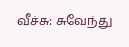வீச்சு: சுவேந்து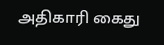அதிகாரி கைது